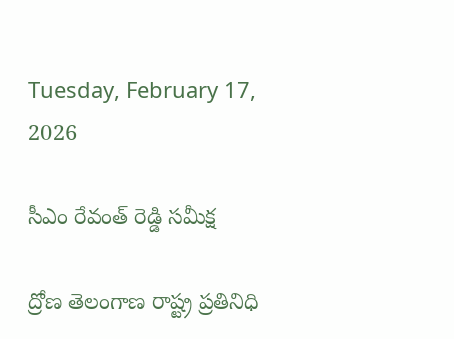Tuesday, February 17, 2026

సీఎం రేవంత్ రెడ్డి సమీక్ష

ద్రోణ తెలంగాణ రాష్ట్ర ప్రతినిధి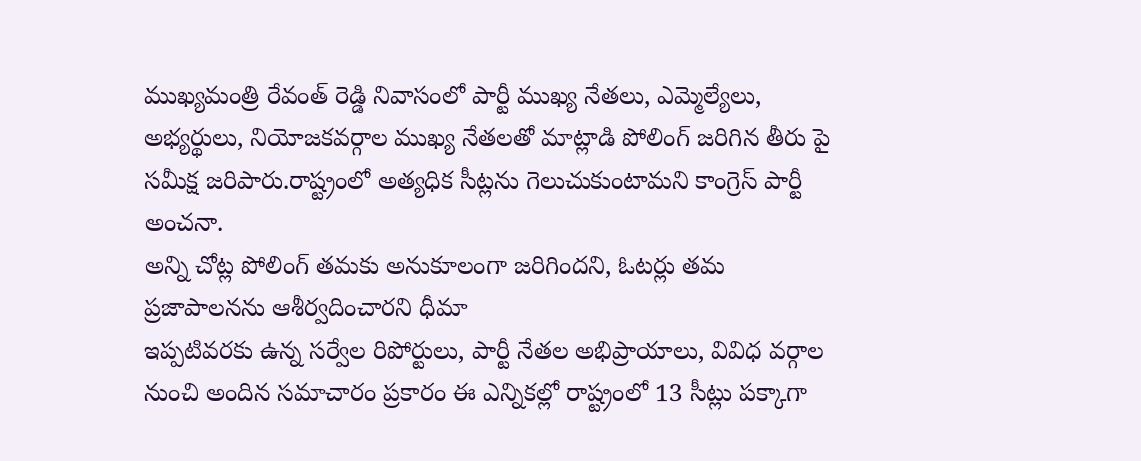ముఖ్యమంత్రి రేవంత్ రెడ్డి నివాసంలో పార్టీ ముఖ్య నేతలు, ఎమ్మెల్యేలు, అభ్యర్థులు, నియోజకవర్గాల ముఖ్య నేతలతో మాట్లాడి పోలింగ్ జరిగిన తీరు పై సమీక్ష జరిపారు.రాష్ట్రంలో అత్యధిక సీట్లను గెలుచుకుంటామని కాంగ్రెస్ పార్టీ అంచనా.
అన్ని చోట్ల పోలింగ్ తమకు అనుకూలంగా జరిగిందని, ఓటర్లు తమ ప్రజాపాలనను ఆశీర్వదించారని ధీమా
ఇప్పటివరకు ఉన్న సర్వేల రిపోర్టులు, పార్టీ నేతల అభిప్రాయాలు, వివిధ వర్గాల నుంచి అందిన సమాచారం ప్రకారం ఈ ఎన్నికల్లో రాష్ట్రంలో 13 సీట్లు పక్కాగా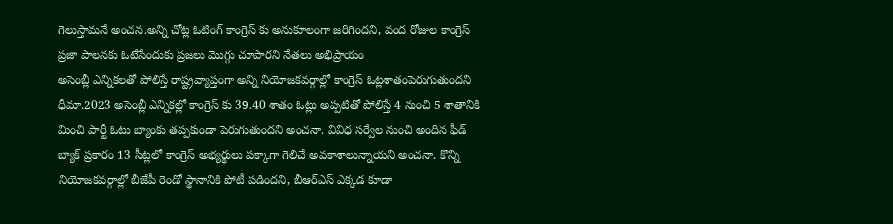గెలుస్తామనే అంచన.అన్ని చోట్ల ఓటింగ్ కాంగ్రెస్ కు అనుకూలంగా జరిగిందని, వంద రోజుల కాంగ్రెస్ ప్రజా పాలనకు ఓటేసేందుకు ప్రజలు మొగ్గు చూపారని నేతలు అభిప్రాయం
అసెంబ్లీ ఎన్నికలతో పోలిస్తే రాష్ట్రవ్యాప్తంగా అన్ని నియోజకవర్గాల్లో కాంగ్రెస్ ఓట్లశాతంపెరుగుతుందని ధీమా.2023 అసెంబ్లీ ఎన్నికల్లో కాంగ్రెస్ కు 39.40 శాతం ఓట్లు అప్పటితో పోలిస్తే 4 నుంచి 5 శాతానికి మించి పార్టీ ఓటు బ్యాంకు తప్పకుండా పెరుగుతుందని అంచనా. వివిధ సర్వేల నుంచి అందిన ఫీడ్ బ్యాక్ ప్రకారం 13 సీట్లలో కాంగ్రెస్ అభ్యర్థులు పక్కాగా గెలిచే అవకాశాలున్నాయని అంచనా. కొన్ని నియోజకవర్గాల్లో బీజేపీ రెండో స్థానానికి పోటీ పడిందని, బీఆర్ఎస్ ఎక్కడ కూడా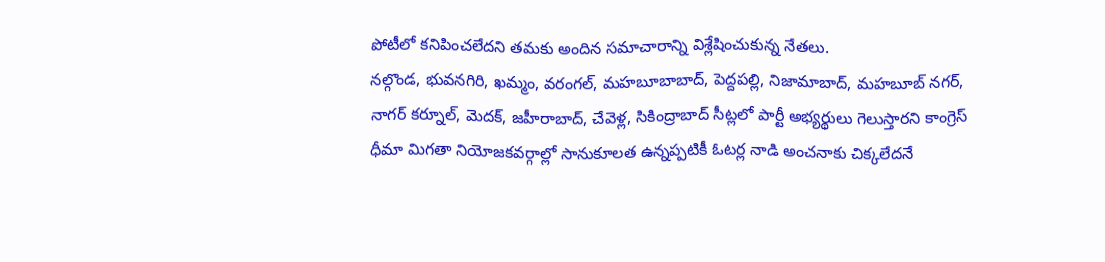పోటీలో కనిపించలేదని తమకు అందిన సమాచారాన్ని విశ్లేషించుకున్న నేతలు.
నల్గొండ, భువనగిరి, ఖమ్మం, వరంగల్, మహబూబాబాద్, పెద్దపల్లి, నిజామాబాద్, మహబూబ్ నగర్, నాగర్ కర్నూల్, మెదక్, జహీరాబాద్, చేవెళ్ల, సికింద్రాబాద్ సీట్లలో పార్టీ అభ్యర్థులు గెలుస్తారని కాంగ్రెస్ ధీమా మిగతా నియోజకవర్గాల్లో సానుకూలత ఉన్నప్పటికీ ఓటర్ల నాడి అంచనాకు చిక్కలేదనే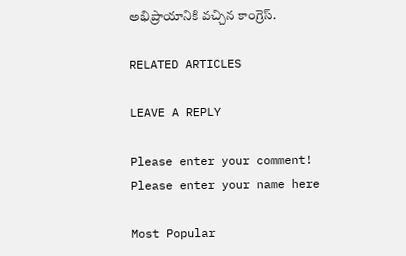అభిప్రాయానికి వచ్చిన కాంగ్రెస్.

RELATED ARTICLES

LEAVE A REPLY

Please enter your comment!
Please enter your name here

Most Popular